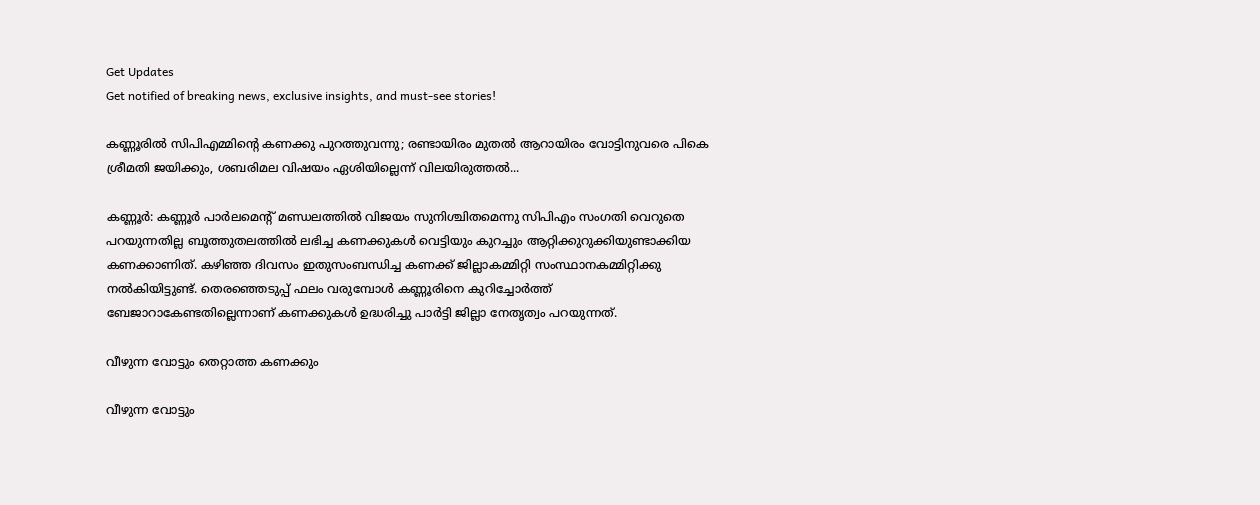Get Updates
Get notified of breaking news, exclusive insights, and must-see stories!

കണ്ണൂരില്‍ സിപിഎമ്മിന്റെ കണക്കു പുറത്തുവന്നു; രണ്ടായിരം മുതല്‍ ആറായിരം വോട്ടിനുവരെ പികെ ശ്രീമതി ജയിക്കും, ശബരിമല വിഷയം ഏശിയില്ലെന്ന് വിലയിരുത്തൽ...

കണ്ണൂര്‍: കണ്ണൂര്‍ പാര്‍ലമെന്റ് മണ്ഡലത്തില്‍ വിജയം സുനിശ്ചിതമെന്നു സിപിഎം സംഗതി വെറുതെ പറയുന്നതില്ല ബൂത്തുതലത്തില്‍ ലഭിച്ച കണക്കുകള്‍ വെട്ടിയും കുറച്ചും ആറ്റിക്കുറുക്കിയുണ്ടാക്കിയ കണക്കാണിത്. കഴിഞ്ഞ ദിവസം ഇതുസംബന്ധിച്ച കണക്ക് ജില്ലാകമ്മിറ്റി സംസ്ഥാനകമ്മിറ്റിക്കു നല്‍കിയിട്ടുണ്ട്. തെരഞ്ഞെടുപ്പ് ഫലം വരുമ്പോള്‍ കണ്ണൂരിനെ കുറിച്ചോര്‍ത്ത് ബേജാറാകേണ്ടതില്ലെന്നാണ് കണക്കുകള്‍ ഉദ്ധരിച്ചു പാര്‍ട്ടി ജില്ലാ നേതൃത്വം പറയുന്നത്.

വീഴുന്ന വോട്ടും തെറ്റാത്ത കണക്കും

വീഴുന്ന വോട്ടും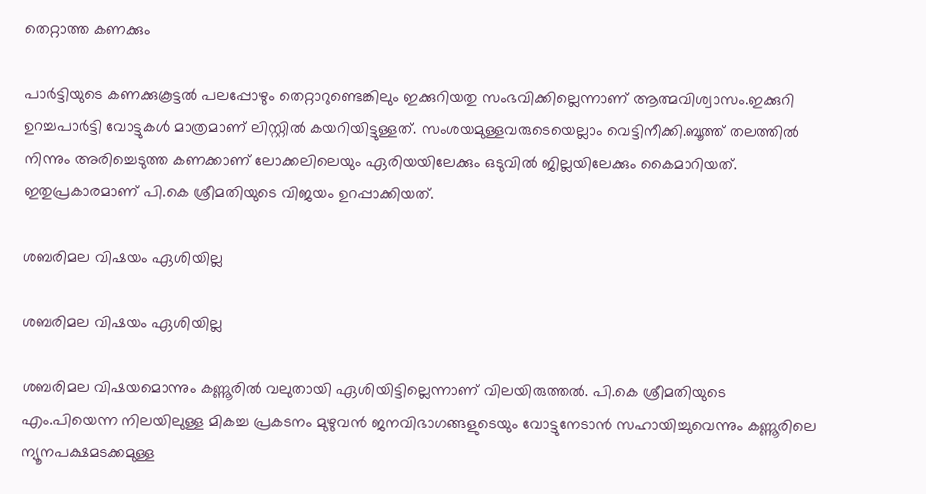തെറ്റാത്ത കണക്കും

പാര്‍ട്ടിയുടെ കണക്കുകൂട്ടല്‍ പലപ്പോഴും തെറ്റാറുണ്ടെങ്കിലും ഇക്കുറിയതു സംഭവിക്കില്ലെന്നാണ് ആത്മവിശ്വാസം.ഇക്കുറി ഉറച്ചപാര്‍ട്ടി വോട്ടുകള്‍ മാത്രമാണ് ലിസ്റ്റില്‍ കയറിയിട്ടുള്ളത്. സംശയമുള്ളവരുടെയെല്ലാം വെട്ടിനീക്കി.ബൂത്ത് തലത്തില്‍ നിന്നും അരിച്ചെടുത്ത കണക്കാണ് ലോക്കലിലെയും ഏരിയയിലേക്കും ഒടുവില്‍ ജില്ലയിലേക്കും കൈമാറിയത്. ഇതുപ്രകാരമാണ് പി.കെ ശ്രീമതിയുടെ വിജയം ഉറപ്പാക്കിയത്.

ശബരിമല വിഷയം ഏശിയില്ല

ശബരിമല വിഷയം ഏശിയില്ല

ശബരിമല വിഷയമൊന്നും കണ്ണൂരില്‍ വലുതായി ഏശിയിട്ടില്ലെന്നാണ് വിലയിരുത്തല്‍. പി.കെ ശ്രീമതിയുടെ എം.പിയെന്ന നിലയിലുള്ള മികച്ച പ്രകടനം മുഴുവന്‍ ജനവിഭാഗങ്ങളുടെയും വോട്ടുനേടാന്‍ സഹായിച്ചുവെന്നും കണ്ണൂരിലെ ന്യൂനപക്ഷമടക്കമുള്ള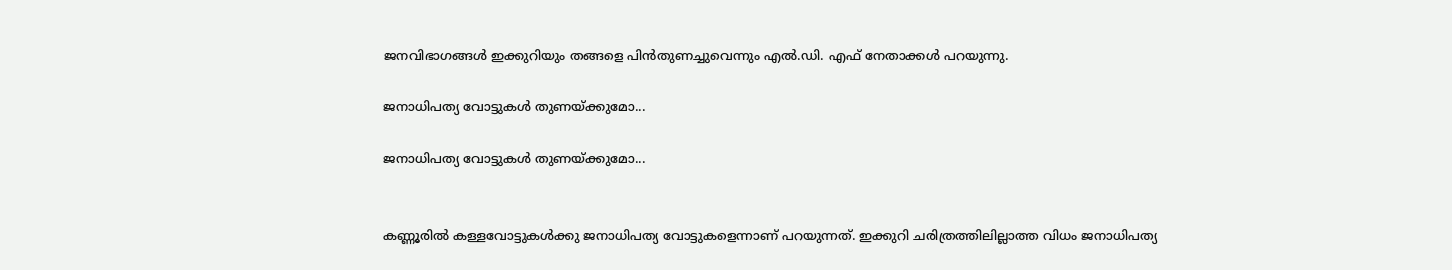ജനവിഭാഗങ്ങള്‍ ഇക്കുറിയും തങ്ങളെ പിന്‍തുണച്ചുവെന്നും എല്‍.ഡി. എഫ് നേതാക്കള്‍ പറയുന്നു.

ജനാധിപത്യ വോട്ടുകള്‍ തുണയ്ക്കുമോ...

ജനാധിപത്യ വോട്ടുകള്‍ തുണയ്ക്കുമോ...


കണ്ണൂരില്‍ കള്ളവോട്ടുകള്‍ക്കു ജനാധിപത്യ വോട്ടുകളെന്നാണ് പറയുന്നത്. ഇക്കുറി ചരിത്രത്തിലില്ലാത്ത വിധം ജനാധിപത്യ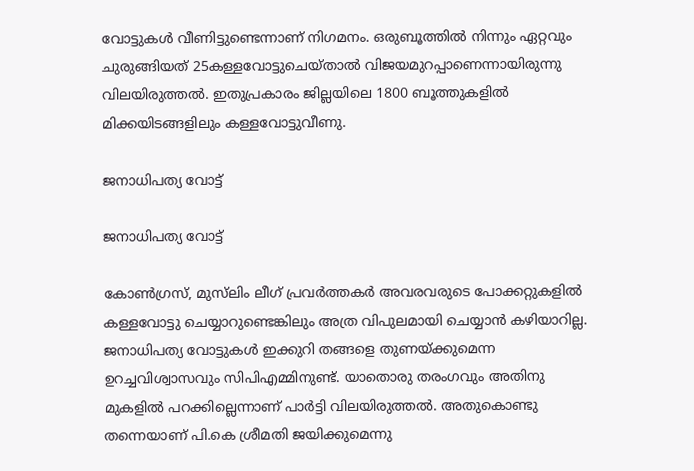വോട്ടുകള്‍ വീണിട്ടുണ്ടെന്നാണ് നിഗമനം. ഒരുബൂത്തില്‍ നിന്നും ഏറ്റവും ചുരുങ്ങിയത് 25കള്ളവോട്ടുചെയ്താല്‍ വിജയമുറപ്പാണെന്നായിരുന്നു വിലയിരുത്തല്‍. ഇതുപ്രകാരം ജില്ലയിലെ 1800 ബൂത്തുകളില്‍ മിക്കയിടങ്ങളിലും കള്ളവോട്ടുവീണു.

ജനാധിപത്യ വോട്ട്

ജനാധിപത്യ വോട്ട്

കോണ്‍ഗ്രസ്, മുസ്‌ലിം ലീഗ് പ്രവര്‍ത്തകര്‍ അവരവരുടെ പോക്കറ്റുകളില്‍ കള്ളവോട്ടു ചെയ്യാറുണ്ടെങ്കിലും അത്ര വിപുലമായി ചെയ്യാന്‍ കഴിയാറില്ല. ജനാധിപത്യ വോട്ടുകള്‍ ഇക്കുറി തങ്ങളെ തുണയ്ക്കുമെന്ന ഉറച്ചവിശ്വാസവും സിപിഎമ്മിനുണ്ട്. യാതൊരു തരംഗവും അതിനു മുകളില്‍ പറക്കില്ലെന്നാണ് പാര്‍ട്ടി വിലയിരുത്തല്‍. അതുകൊണ്ടു തന്നെയാണ് പി.കെ ശ്രീമതി ജയിക്കുമെന്നു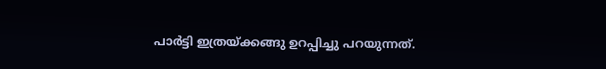പാര്‍ട്ടി ഇത്രയ്ക്കങ്ങു ഉറപ്പിച്ചു പറയുന്നത്.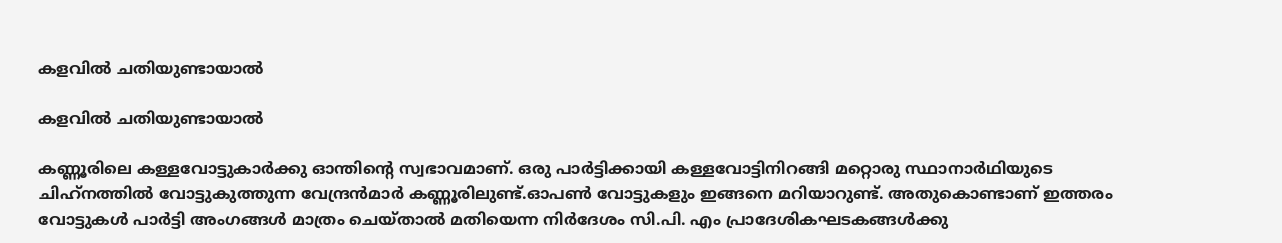കളവില്‍ ചതിയുണ്ടായാല്‍

കളവില്‍ ചതിയുണ്ടായാല്‍

കണ്ണൂരിലെ കള്ളവോട്ടുകാര്‍ക്കു ഓന്തിന്റെ സ്വഭാവമാണ്. ഒരു പാര്‍ട്ടിക്കായി കള്ളവോട്ടിനിറങ്ങി മറ്റൊരു സ്ഥാനാര്‍ഥിയുടെ ചിഹ്‌നത്തില്‍ വോട്ടുകുത്തുന്ന വേന്ദ്രന്‍മാര്‍ കണ്ണൂരിലുണ്ട്.ഓപണ്‍ വോട്ടുകളും ഇങ്ങനെ മറിയാറുണ്ട്. അതുകൊണ്ടാണ് ഇത്തരം വോട്ടുകള്‍ പാര്‍ട്ടി അംഗങ്ങള്‍ മാത്രം ചെയ്താല്‍ മതിയെന്ന നിര്‍ദേശം സി.പി. എം പ്രാദേശികഘടകങ്ങള്‍ക്കു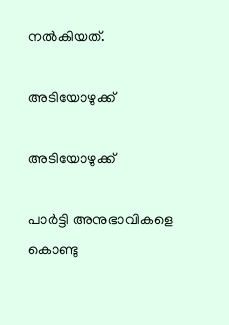നല്‍കിയത്.

അടിയോഴുക്ക്

അടിയോഴുക്ക്

പാര്‍ട്ടി അനുഭാവികളെ കൊണ്ടു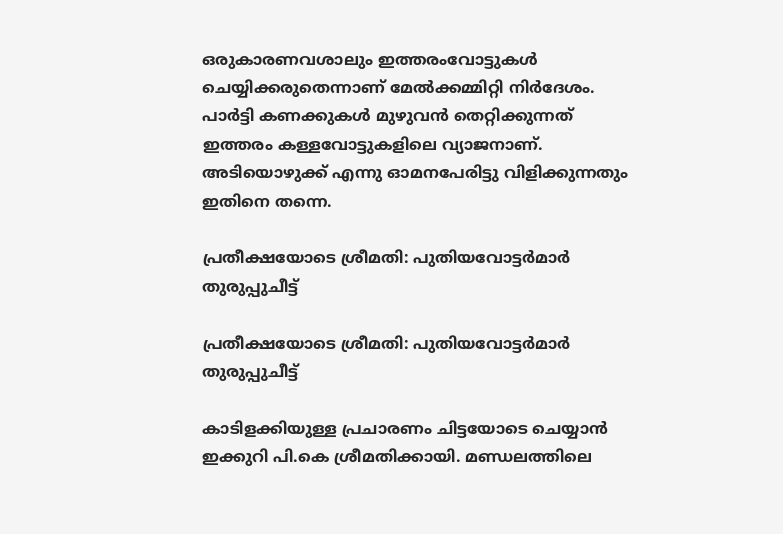ഒരുകാരണവശാലും ഇത്തരംവോട്ടുകള്‍ ചെയ്യിക്കരുതെന്നാണ് മേല്‍ക്കമ്മിറ്റി നിര്‍ദേശം. പാര്‍ട്ടി കണക്കുകള്‍ മുഴുവന്‍ തെറ്റിക്കുന്നത് ഇത്തരം കള്ളവോട്ടുകളിലെ വ്യാജനാണ്. അടിയൊഴുക്ക് എന്നു ഓമനപേരിട്ടു വിളിക്കുന്നതും ഇതിനെ തന്നെ.

പ്രതീക്ഷയോടെ ശ്രീമതി: പുതിയവോട്ടര്‍മാര്‍ തുരുപ്പുചീട്ട്

പ്രതീക്ഷയോടെ ശ്രീമതി: പുതിയവോട്ടര്‍മാര്‍ തുരുപ്പുചീട്ട്

കാടിളക്കിയുള്ള പ്രചാരണം ചിട്ടയോടെ ചെയ്യാന്‍ ഇക്കുറി പി.കെ ശ്രീമതിക്കായി. മണ്ഡലത്തിലെ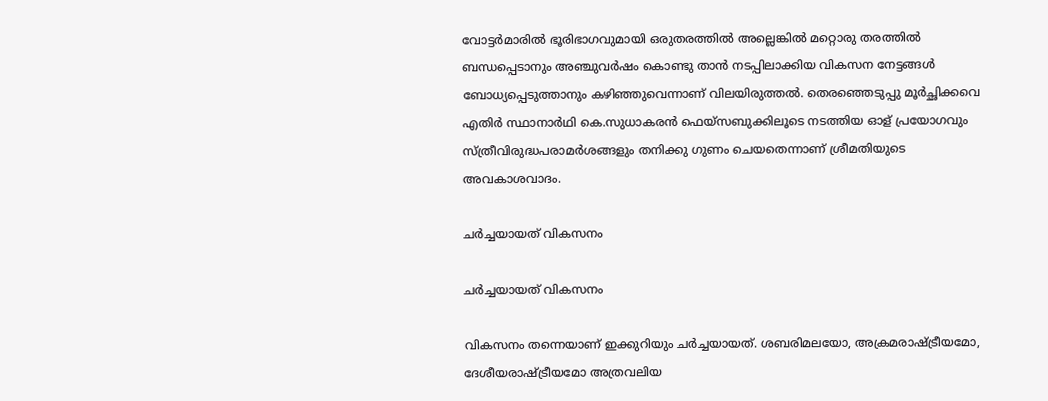വോട്ടര്‍മാരില്‍ ഭൂരിഭാഗവുമായി ഒരുതരത്തില്‍ അല്ലെങ്കില്‍ മറ്റൊരു തരത്തില്‍ ബന്ധപ്പെടാനും അഞ്ചുവര്‍ഷം കൊണ്ടു താന്‍ നടപ്പിലാക്കിയ വികസന നേട്ടങ്ങള്‍ ബോധ്യപ്പെടുത്താനും കഴിഞ്ഞുവെന്നാണ് വിലയിരുത്തല്‍. തെരഞ്ഞെടുപ്പു മൂര്‍ച്ഛിക്കവെ എതിര്‍ സ്ഥാനാര്‍ഥി കെ.സുധാകരന്‍ ഫെയ്‌സബുക്കിലൂടെ നടത്തിയ ഓള് പ്രയോഗവും സ്ത്രീവിരുദ്ധപരാമര്‍ശങ്ങളും തനിക്കു ഗുണം ചെയതെന്നാണ് ശ്രീമതിയുടെ അവകാശവാദം.

ചർച്ചയായത് വികസനം

ചർച്ചയായത് വികസനം

വികസനം തന്നെയാണ് ഇക്കുറിയും ചര്‍ച്ചയായത്. ശബരിമലയോ, അക്രമരാഷ്ട്രീയമോ, ദേശീയരാഷ്ട്രീയമോ അത്രവലിയ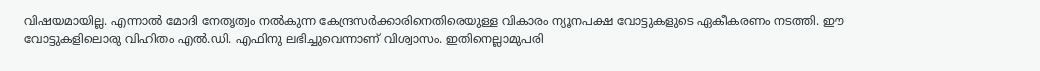വിഷയമായില്ല. എന്നാല്‍ മോദി നേതൃത്വം നല്‍കുന്ന കേന്ദ്രസര്‍ക്കാരിനെതിരെയുള്ള വികാരം ന്യൂനപക്ഷ വോട്ടുകളുടെ ഏകീകരണം നടത്തി. ഈ വോട്ടുകളിലൊരു വിഹിതം എല്‍.ഡി. എഫിനു ലഭിച്ചുവെന്നാണ് വിശ്വാസം. ഇതിനെല്ലാമുപരി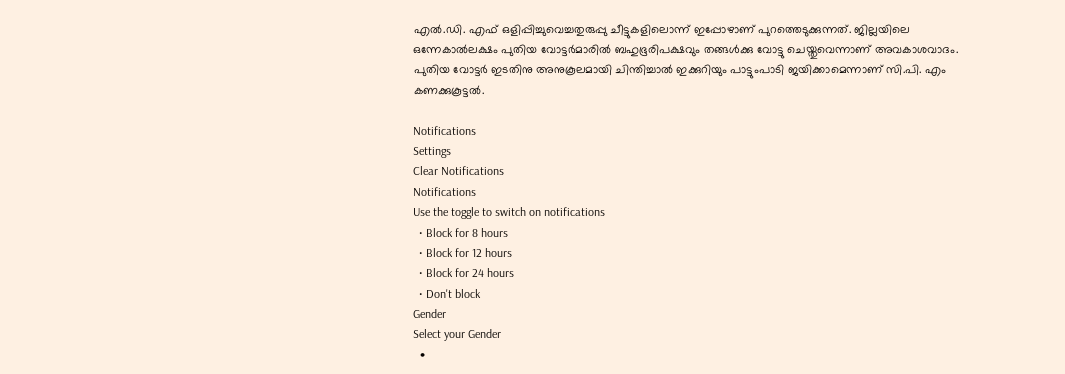എല്‍.ഡി. എഫ് ഒളിപ്പിച്ചുവെച്ചതുരുപ്പു ചീട്ടുകളിലൊന്ന് ഇപ്പോഴാണ് പുറത്തെടുക്കുന്നത്. ജില്ലയിലെ ഒന്നേകാല്‍ലക്ഷം പുതിയ വോട്ടര്‍മാരില്‍ ബഹുഭൂരിപക്ഷവും തങ്ങള്‍ക്കു വോട്ടു ചെയ്തുവെന്നാണ് അവകാശവാദം. പുതിയ വോട്ടര്‍ ഇടതിനു അനുകൂലമായി ചിന്തിച്ചാല്‍ ഇക്കുറിയും പാട്ടുംപാടി ജയിക്കാമെന്നാണ് സി.പി. എം കണക്കുകൂട്ടല്‍.

Notifications
Settings
Clear Notifications
Notifications
Use the toggle to switch on notifications
  • Block for 8 hours
  • Block for 12 hours
  • Block for 24 hours
  • Don't block
Gender
Select your Gender
  •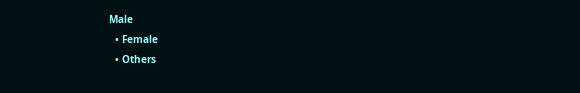Male
  • Female
  • Others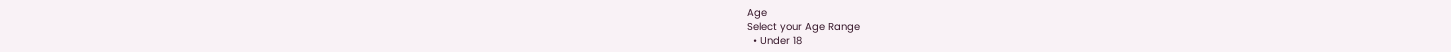Age
Select your Age Range
  • Under 18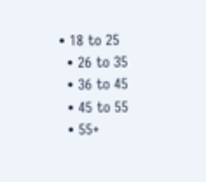• 18 to 25
  • 26 to 35
  • 36 to 45
  • 45 to 55
  • 55+